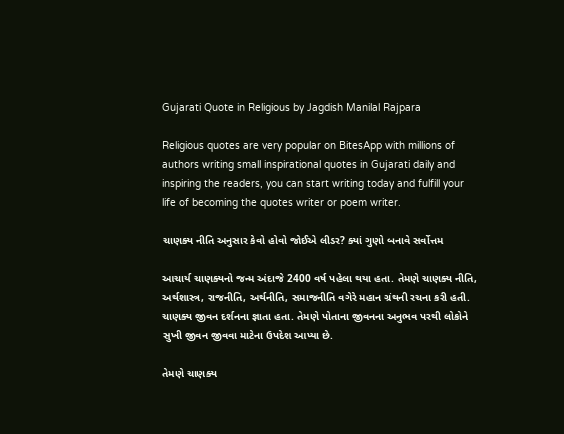Gujarati Quote in Religious by Jagdish Manilal Rajpara

Religious quotes are very popular on BitesApp with millions of authors writing small inspirational quotes in Gujarati daily and inspiring the readers, you can start writing today and fulfill your life of becoming the quotes writer or poem writer.

ચાણક્ય નીતિ અનુસાર કેવો હોવો જોઈએ લીડર? ક્યાં ગુણો બનાવે સર્વોત્તમ

આચાર્ય ચાણક્યનો જન્મ અંદાજે 2400 વર્ષ પહેલા થયા હતા. તેમણે ચાણક્ય નીતિ, અર્થશાસ્ત્ર, રાજનીતિ, અર્થનીતિ, સમાજનીતિ વગેરે મહાન ગ્રંથની રચના કરી હતી. ચાણક્ય જીવન દર્શનના જ્ઞાતા હતા. તેમણે પોતાના જીવનના અનુભવ પરથી લોકોને સુખી જીવન જીવવા માટેના ઉપદેશ આપ્યા છે.

તેમણે ચાણક્ય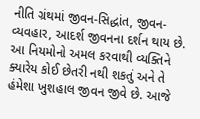નીતિ ગ્રંથમાં જીવન-સિદ્ધાંત, જીવન-વ્યવહાર, આદર્શ જીવનના દર્શન થાય છે. આ નિયમોનો અમલ કરવાથી વ્યક્તિને ક્યારેય કોઈ છેતરી નથી શકતું અને તે હંમેશા ખુશહાલ જીવન જીવે છે. આજે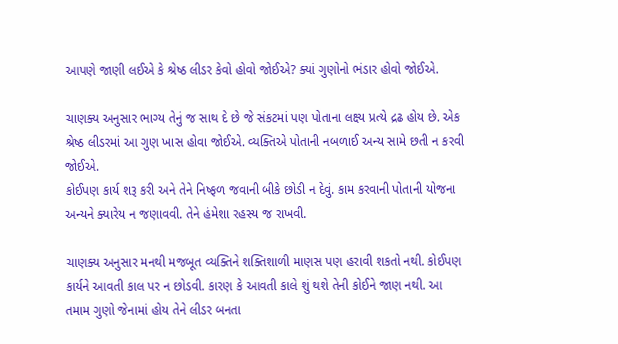આપણે જાણી લઈએ કે શ્રેષ્ઠ લીડર કેવો હોવો જોઈએ? ક્યાં ગુણોનો ભંડાર હોવો જોઈએ.

ચાણક્ય અનુસાર ભાગ્ય તેનું જ સાથ દે છે જે સંકટમાં પણ પોતાના લક્ષ્ય પ્રત્યે દ્રઢ હોય છે. એક શ્રેષ્ઠ લીડરમાં આ ગુણ ખાસ હોવા જોઈએ. વ્યક્તિએ પોતાની નબળાઈ અન્ય સામે છતી ન કરવી જોઈએ.
કોઈપણ કાર્ય શરૂ કરી અને તેને નિષ્ફળ જવાની બીકે છોડી ન દેવું. કામ કરવાની પોતાની યોજના અન્યને ક્યારેય ન જણાવવી. તેને હંમેશા રહસ્ય જ રાખવી.

ચાણક્ય અનુસાર મનથી મજબૂત વ્યક્તિને શક્તિશાળી માણસ પણ હરાવી શકતો નથી. કોઈપણ કાર્યને આવતી કાલ પર ન છોડવી. કારણ કે આવતી કાલે શું થશે તેની કોઈને જાણ નથી. આ તમામ ગુણો જેનામાં હોય તેને લીડર બનતા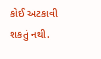કોઈ અટકાવી શકતું નથી.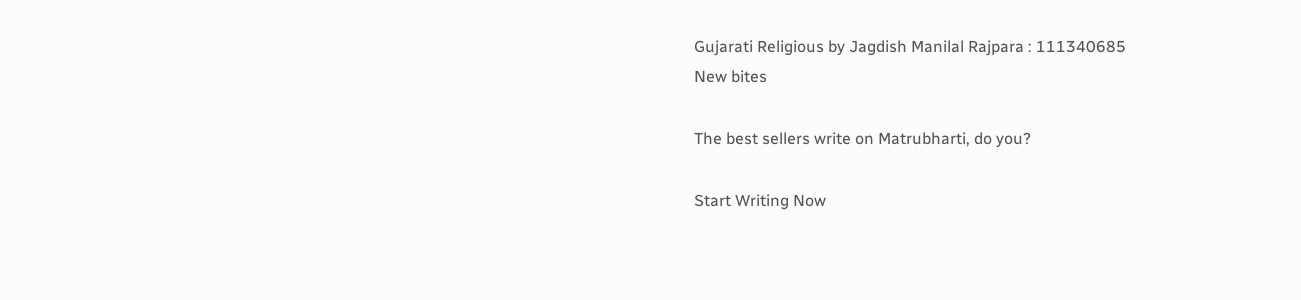Gujarati Religious by Jagdish Manilal Rajpara : 111340685
New bites

The best sellers write on Matrubharti, do you?

Start Writing Now